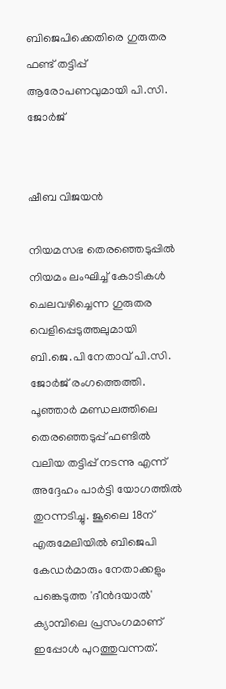ബിജെപിക്കെതിരെ ഗുരുതര ഫണ്ട് തട്ടിപ്പ് ആരോപണവുമായി പി.സി. ജോർജ്


ഷീബ വിജയൻ

നിയമസഭ തെരഞ്ഞെടുപ്പിൽ നിയമം ലംഘിച്ച് കോടികൾ ചെലവഴിച്ചെന്ന ഗുരുതര വെളിപ്പെടുത്തലുമായി ബി.ജെ.പി നേതാവ് പി.സി. ജോർജ് രംഗത്തെത്തി. പൂഞ്ഞാർ മണ്ഡലത്തിലെ തെരഞ്ഞെടുപ്പ് ഫണ്ടിൽ വലിയ തട്ടിപ്പ് നടന്നു എന്ന് അദ്ദേഹം പാർട്ടി യോഗത്തിൽ തുറന്നടിച്ചു. ജൂലൈ 18ന് എരുമേലിയിൽ ബിജെപി കേഡർമാരും നേതാക്കളും പങ്കെടുത്ത 'ദീൻദയാൽ' ക്യാമ്പിലെ പ്രസംഗമാണ് ഇപ്പോൾ പുറത്തുവന്നത്.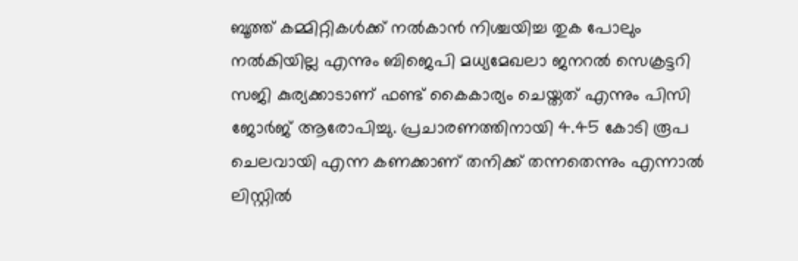ബൂത്ത് കമ്മിറ്റികൾക്ക് നൽകാൻ നിശ്ചയിച്ച തുക പോലും നൽകിയില്ല എന്നും ബിജെപി മധ്യമേഖലാ ജനറൽ സെക്രട്ടറി സജി കുര്യക്കാടാണ് ഫണ്ട് കൈകാര്യം ചെയ്തത് എന്നും പിസി ജോർജ് ആരോപിച്ചു. പ്രചാരണത്തിനായി 4.45 കോടി രൂപ ചെലവായി എന്ന കണക്കാണ് തനിക്ക് തന്നതെന്നും എന്നാൽ ലിസ്റ്റിൽ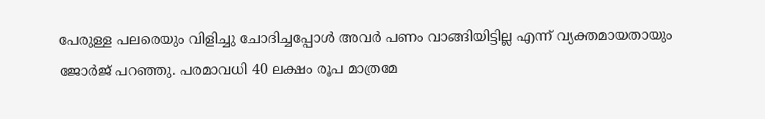പേരുള്ള പലരെയും വിളിച്ചു ചോദിച്ചപ്പോൾ അവർ പണം വാങ്ങിയിട്ടില്ല എന്ന് വ്യക്തമായതായും ജോർജ് പറഞ്ഞു. പരമാവധി 40 ലക്ഷം രൂപ മാത്രമേ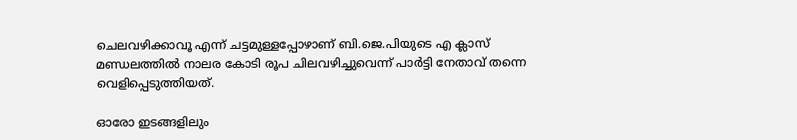ചെലവഴിക്കാവൂ എന്ന് ചട്ടമുള്ളപ്പോഴാണ് ബി.ജെ.പിയുടെ എ ക്ലാസ് മണ്ഡലത്തിൽ നാലര കോടി രൂപ ചിലവഴിച്ചുവെന്ന് പാർട്ടി നേതാവ് തന്നെ വെളിപ്പെടുത്തിയത്.

ഓരോ ഇടങ്ങളിലും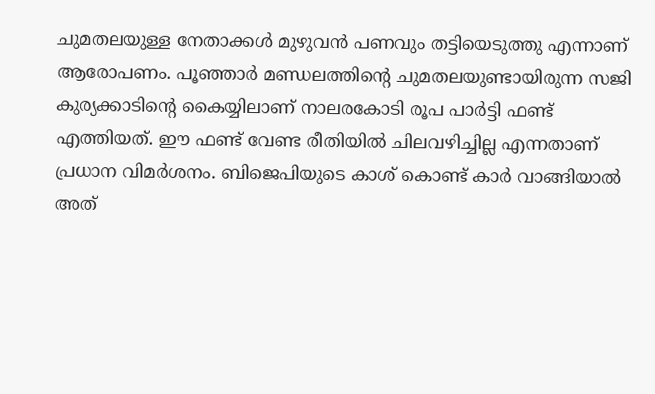ചുമതലയുള്ള നേതാക്കൾ മുഴുവൻ പണവും തട്ടിയെടുത്തു എന്നാണ് ആരോപണം. പൂഞ്ഞാർ മണ്ഡലത്തിന്റെ ചുമതലയുണ്ടായിരുന്ന സജി കുര്യക്കാടിന്റെ കൈയ്യിലാണ് നാലരകോടി രൂപ പാർട്ടി ഫണ്ട് എത്തിയത്. ഈ ഫണ്ട് വേണ്ട രീതിയിൽ ചിലവഴിച്ചില്ല എന്നതാണ് പ്രധാന വിമർശനം. ബിജെപിയുടെ കാശ് കൊണ്ട് കാർ വാങ്ങിയാൽ അത്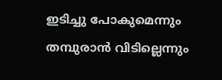ഇടിച്ചു പോകുമെന്നും തമ്പുരാൻ വിടില്ലെന്നും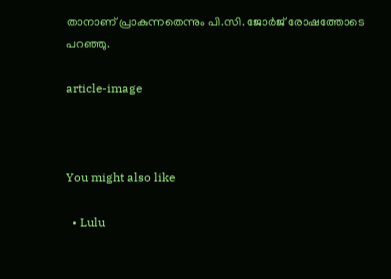താനാണ് പ്രാകുന്നതെന്നും പി.സി. ജോർജ് രോഷത്തോടെ പറഞ്ഞു.

article-image



You might also like

  • Lulu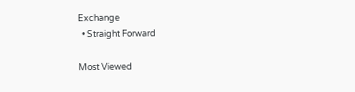Exchange
  • Straight Forward

Most Viewed